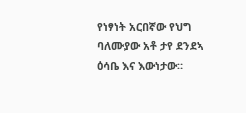የነፃነት አርበኛው የህግ ባለሙያው አቶ ታየ ደንደኣ ዕሳቤ እና እውነታው።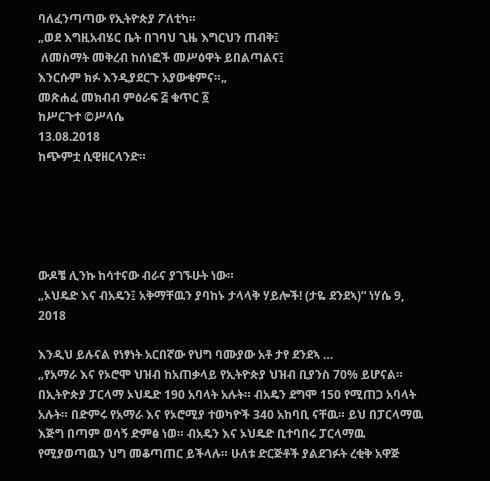ባለፈንጣጣው የኢትዮጵያ ፖለቲካ።
„ወደ እግዚአብሄር ቤት በገባህ ጊዜ እግርህን ጠብቅ፤
 ለመስማት መቅረብ ከሰነፎች መሥዕዋት ይበልጣልና፤
እንርሱም ክፉ እንዲያደርጉ አያውቁምና።„
መጽሐፈ መክብብ ምዕራፍ ፭ ቁጥር ፩
ከሥርጉተ ©ሥላሴ
13.08.2018
ከጭምቷ ሲዊዘርላንድ።





ውዶቼ ሊንኩ ከሳተናው ብራና ያገኙሁት ነው።
„ኦህዴድ እና ብአዴን፤ አቅማቸዉን ያባከኑ ታላላቅ ሃይሎች! (ታዬ ደንደኣ)“ ነሃሴ 9, 2018

እንዲህ ይሉናል የነፃነት አርበኛው የህግ ባሙያው አቶ ታየ ደንደኣ …
„የአማራ እና የኦሮሞ ህዝብ ከአጠቃላይ የኢትዮጵያ ህዝብ ቢያንስ 70% ይሆናል። በኢትዮጵያ ፓርላማ ኦህዴድ 190 አባላት አሉት። ብአዴን ደግሞ 150 የሚጠጋ አባላት አሉት። በድምሩ የአማራ እና የኦሮሚያ ተወካዮች 340 አከባቢ ናቸዉ። ይህ በፓርላማዉ እጅግ በጣም ወሳኝ ድምፅ ነወ። ብአዴን እና ኦህዴድ ቢተባበሩ ፓርላማዉ የሚያወጣዉን ህግ መቆጣጠር ይችላሉ። ሁለቱ ድርጅቶች ያልደገፉት ረቂቅ አዋጅ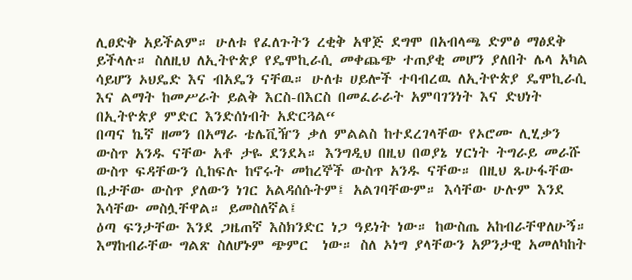ሊፀድቅ አይችልም። ሁለቱ የፈለጉትን ረቂቅ አዋጅ ደግሞ በአብላጫ ድምፅ ማፅደቅ ይችላሉ። ስለዚህ ለኢትዮጵያ የዴሞኪራሲ መቀጨጭ ተጠያቂ መሆን ያለበት ሌላ አካል ሳይሆን ኦህዴድ እና ብአዴን ናቸዉ። ሁለቱ ሀይሎች ተባብረዉ ለኢትዮጵያ ዴሞኪራሲ እና ልማት ከመሥራት ይልቅ እርስ-በእርስ በመፈራራት አምባገንነት እና ድህነት በኢትዮጵያ ምድር እንድሰነብት አድርጓል“
በጣና ኬኛ ዘመን በአማራ ቴሌቪዥን ቃለ ምልልስ ከተደረገላቸው የኦሮሙ ሊሂቃን ውስጥ አንዱ ናቸው አቶ ታዬ ደንደኣ። እንግዲህ በዚህ በወያኔ ሃርነት ትግራይ መራሹ ውስጥ ፍዳቸውን ሲከፍሉ ከኖሩት መከረኞች ውስጥ አንዱ ናቸው። በዚህ ጹሁፋቸው ቤታቸው ውስጥ ያለውን ነገር አልዳሰሱትም፤ አልገባቸውም። እሳቸው ሁሉም እንደ እሳቸው መስሏቸዋል። ይመስለኛል፤
ዕጣ ፍንታቸው እንደ ጋዜጠኛ እስክንድር ነጋ ዓይነት ነው። ከውስጤ አከብራቸዋለሁኝ። እማከብራቸው ግልጽ ስለሆኑም ጭምር  ነው። ስለ ኦነግ ያላቸውን አዎንታዊ አመለካከት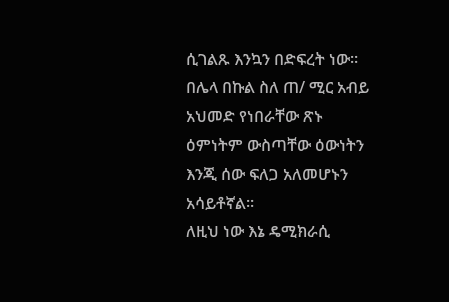ሲገልጹ እንኳን በድፍረት ነው። በሌላ በኩል ስለ ጠ/ ሚር አብይ አህመድ የነበራቸው ጽኑ ዕምነትም ውስጣቸው ዕውነትን እንጂ ሰው ፍለጋ አለመሆኑን አሳይቶኛል።
ለዚህ ነው እኔ ዴሚክራሲ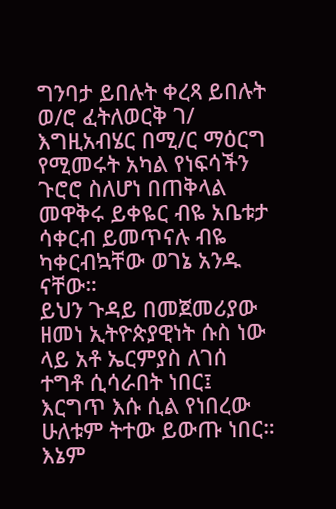ግንባታ ይበሉት ቀረጻ ይበሉት ወ/ሮ ፈትለወርቅ ገ/ እግዚአብሄር በሚ/ር ማዕርግ  የሚመሩት አካል የነፍሳችን ጉሮሮ ስለሆነ በጠቅላል መዋቅሩ ይቀዬር ብዬ አቤቱታ ሳቀርብ ይመጥናሉ ብዬ ካቀርብኳቸው ወገኔ አንዱ ናቸው።
ይህን ጉዳይ በመጀመሪያው ዘመነ ኢትዮጵያዊነት ሱስ ነው ላይ አቶ ኤርምያስ ለገሰ ተግቶ ሲሳራበት ነበር፤ እርግጥ እሱ ሲል የነበረው ሁለቱም ትተው ይውጡ ነበር።  እኔም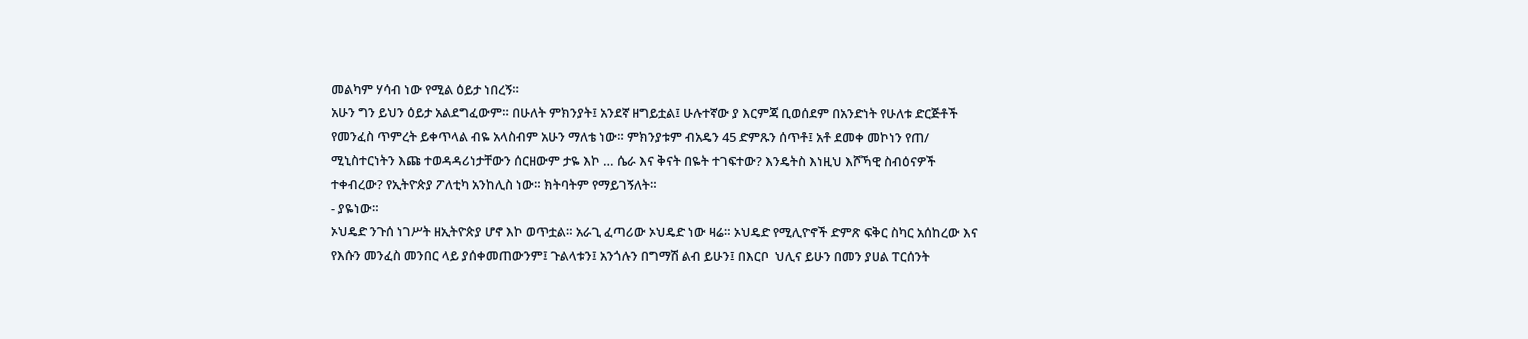መልካም ሃሳብ ነው የሚል ዕይታ ነበረኝ።
አሁን ግን ይህን ዕይታ አልደግፈውም። በሁለት ምክንያት፤ አንደኛ ዘግይቷል፤ ሁሉተኛው ያ እርምጃ ቢወሰደም በአንድነት የሁለቱ ድርጅቶች የመንፈስ ጥምረት ይቀጥላል ብዬ አላስብም አሁን ማለቴ ነው። ምክንያቱም ብአዴን 45 ድምጹን ሰጥቶ፤ አቶ ደመቀ መኮነን የጠ/ ሚኒስተርነትን እጩ ተወዳዳሪነታቸውን ሰርዘውም ታዬ እኮ … ሴራ እና ቅናት በዬት ተገፍተው? እንዴትስ እነዚህ እሾኻዊ ስብዕናዎች ተቀብረው? የኢትዮጵያ ፖለቲካ አንከሊስ ነው። ክትባትም የማይገኝለት።
- ያዬነው።
ኦህዴድ ንጉሰ ነገሥት ዘኢትዮጵያ ሆኖ እኮ ወጥቷል። አራጊ ፈጣሪው ኦህዴድ ነው ዛሬ። ኦህዴድ የሚሊዮኖች ድምጽ ፍቅር ስካር አሰከረው እና የእሱን መንፈስ መንበር ላይ ያሰቀመጠውንም፤ ጉልላቱን፤ አንጎሉን በግማሽ ልብ ይሁን፤ በእርቦ  ህሊና ይሁን በመን ያሀል ፐርሰንት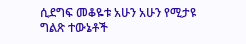ሲደግፍ መቆዬቱ አሁን አሁን የሚታዩ ግልጽ ተውኔቶች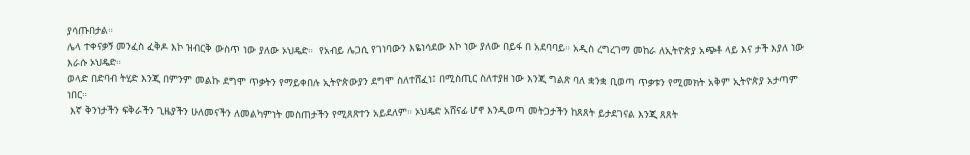ያሳጡበታል።
ሌላ ተቀናቃኝ መንፈስ ፈቅዶ እኮ ዝብርቅ ውስጥ ነው ያለው ኦህዴድ።  የአብይ ሌጋሲ የገነባውን እዬነሳደው እኮ ነው ያለው በይፋ በ አደባባይ። አዲስ ረግረገማ መከራ ለኢትዮጵያ አጭቶ ላይ እና ታች እያለ ነው እራሱ ኦህዴድ።
ወላድ በድባብ ትሂድ እንጂ በምንም መልኩ ደግሞ ጥቃትን የማይቀበሉ ኢትዮጵውያን ደግሞ ስለተሸፈነ፤ በሚስጢር ስለተያዘ ነው እንጂ ግልጽ ባለ ቋንቋ ቢወጣ ጥቃቱን የሚመክት አቅም ኢትዮጵያ አታጣም ነበር።
 እኛ ቅንነታችን ፍቅራችን ጊዜያችን ሁለመናችን ለመልካምነት መስጠታችን የሚጸጽተን አይደለም። ኦህዴድ አሸናፊ ሆኖ እንዲወጣ መትጋታችን ከጸጸት ይታደገናል እንጂ ጸጸት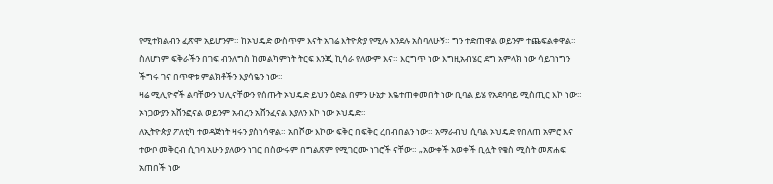የሚተክልብን ፈጽሞ አይሆንም። ከኦህዴድ ውስጥም እናት አገሬ እትዮጵያ የሚሉ እንደሉ አስባለሁኝ። ግን ተድጠዋል ወይንም ተጨፍልቀዋል። ስለሆነም ፍቅራችን በገፍ ብንለግስ ከመልካምነት ትርፍ እንጂ ኪሳራ የለውም እና። እርግጥ ነው እግዚአብሄር ደግ አምላክ ነው ሳይገነግን ችግሩ ገና በጥዋቱ ምልክቶችን እያሳዬን ነው።
ዛሬ ሚሊዮኖች ልባቸውን ህሊናቸውን የሰጡት ኦህዴድ ይህን ዕድል በምን ሁኔታ እዬተጠቀመበት ነው ቢባል ይሄ የአደባባይ ሚስጢር እኮ ነው። ኦነጋውያን አሸንፎናል ወይንም አብረን አሸንፈናል እያለን እኮ ነው ኦህዴድ።
ለኢትዮጵያ ፖለቲካ ተወዳጅነት ዛሩን ያስነሳዋል። አበሾው እኮው ፍቅር በፍቅር ረበብበልን ነው። አማራብህ ሲባል ኦህዴድ የበለጠ አምሮ እና ተውቦ መቅርብ ሲገባ አሁን ያለውን ነገር በስውሩም በግልጽም የሚገርሙ ነገሮች ናቸው። „አውቀች አወቀች ቢሏት የቄስ ሚስት መጽሐፍ አጠበች ነው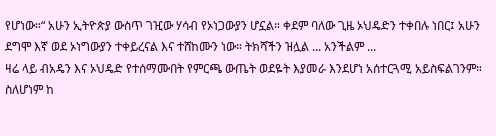የሆነው።“ አሁን ኢትዮጵያ ውስጥ ገዢው ሃሳብ የኦነጋውያን ሆኗል። ቀደም ባለው ጊዜ ኦህዴድን ተቀበሉ ነበር፤ አሁን ደግሞ እኛ ወደ ኦነግውያን ተቀይረናል እና ተሸከሙን ነው። ትክሻችን ዝሏል ... አንችልም ...
ዛሬ ላይ ብአዴን እና ኦህዴድ የተሰማሙበት የምርጫ ውጤት ወደዬት እያመራ እንደሆነ አሰተርጓሚ አይስፍልገንም። ስለሆነም ከ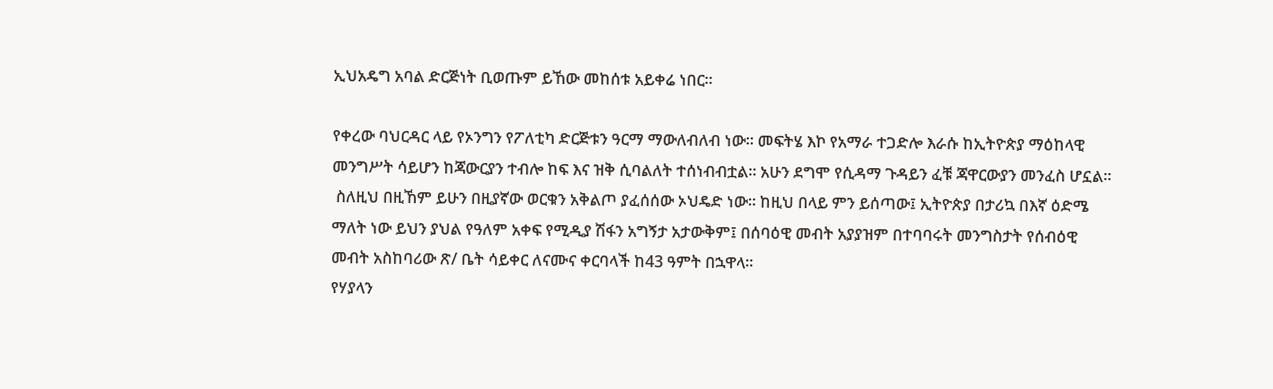ኢህአዴግ አባል ድርጅነት ቢወጡም ይኸው መከሰቱ አይቀሬ ነበር።

የቀረው ባህርዳር ላይ የኦንግን የፖለቲካ ድርጅቱን ዓርማ ማውለብለብ ነው። መፍትሄ እኮ የአማራ ተጋድሎ እራሱ ከኢትዮጵያ ማዕከላዊ መንግሥት ሳይሆን ከጃውርያን ተብሎ ከፍ እና ዝቅ ሲባልለት ተሰነብብቷል። አሁን ደግሞ የሲዳማ ጉዳይን ፈቹ ጃዋርውያን መንፈስ ሆኗል።
 ስለዚህ በዚኸም ይሁን በዚያኛው ወርቁን አቅልጦ ያፈሰሰው ኦህዴድ ነው። ከዚህ በላይ ምን ይሰጣው፤ ኢትዮጵያ በታሪኳ በእኛ ዕድሜ ማለት ነው ይህን ያህል የዓለም አቀፍ የሚዲያ ሽፋን አግኝታ አታውቅም፤ በሰባዕዊ መብት አያያዝም በተባባሩት መንግስታት የሰብዕዊ መብት አስከባሪው ጽ/ ቤት ሳይቀር ለናሙና ቀርባላች ከ43 ዓምት በኋዋላ።
የሃያላን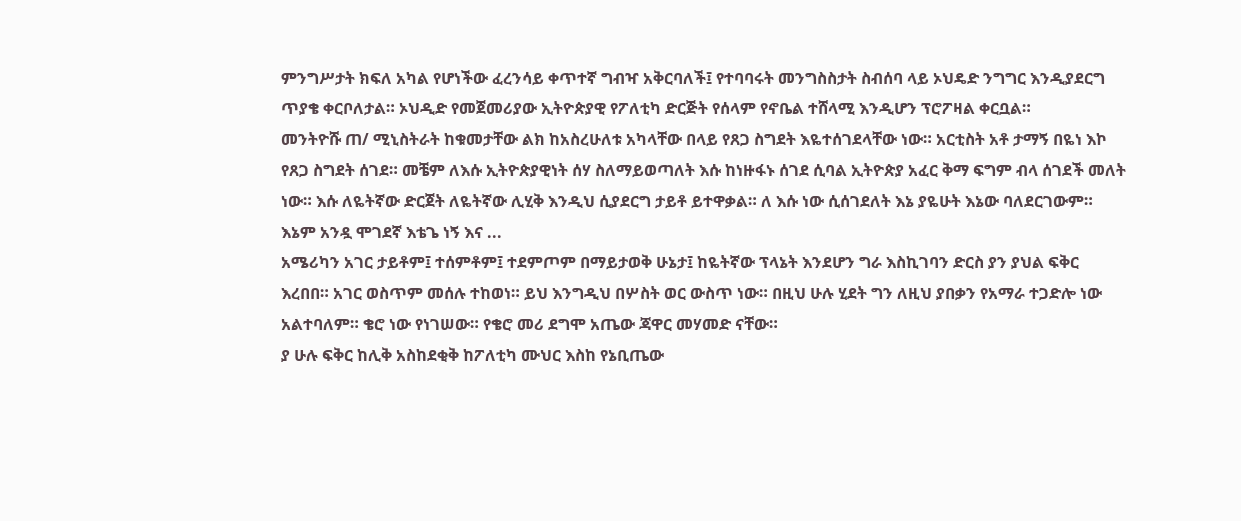ምንግሥታት ክፍለ አካል የሆነችው ፈረንሳይ ቀጥተኛ ግብዣ አቅርባለች፤ የተባባሩት መንግስስታት ስብሰባ ላይ ኦህዴድ ንግግር እንዲያደርግ ጥያቄ ቀርቦለታል። ኦህዲድ የመጀመሪያው ኢትዮጵያዊ የፖለቲካ ድርጅት የሰላም የኖቤል ተሸላሚ እንዲሆን ፕሮፖዛል ቀርቧል።
መንትዮሹ ጠ/ ሚኒስትራት ከቁመታቸው ልክ ከአስረሁለቱ አካላቸው በላይ የጸጋ ስግደት እዬተሰገደላቸው ነው። አርቲስት አቶ ታማኝ በዬነ እኮ የጸጋ ስግደት ሰገደ። መቼም ለእሱ ኢትዮጵያዊነት ሰሃ ስለማይወጣለት እሱ ከነዙፋኑ ሰገደ ሲባል ኢትዮጵያ አፈር ቅማ ፍግም ብላ ሰገደች መለት ነው። እሱ ለዬትኛው ድርጀት ለዬትኛው ሊሂቅ እንዲህ ሲያደርግ ታይቶ ይተዋቃል። ለ እሱ ነው ሲሰገደለት እኔ ያዬሁት እኔው ባለደርገውም። እኔም አንዷ ሞገደኛ እቴጌ ነኝ እና ...
አሜሪካን አገር ታይቶም፤ ተሰምቶም፤ ተደምጦም በማይታወቅ ሁኔታ፤ ከዬትኛው ፕላኔት እንደሆን ግራ እስኪገባን ድርስ ያን ያህል ፍቅር እረበበ። አገር ወስጥም መሰሉ ተከወነ። ይህ እንግዲህ በሦስት ወር ውስጥ ነው። በዚህ ሁሉ ሂደት ግን ለዚህ ያበቃን የአማራ ተጋድሎ ነው አልተባለም። ቄሮ ነው የነገሠው። የቄሮ መሪ ደግሞ አጤው ጃዋር መሃመድ ናቸው።
ያ ሁሉ ፍቅር ከሊቅ አስከደቂቅ ከፖለቲካ ሙህር እስከ የኔቢጤው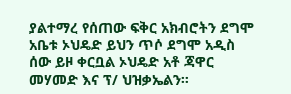ያልተማረ የሰጠው ፍቅር አክብሮትን ደግሞ አቤቱ ኦህዴድ ይህን ጥሶ ደግሞ አዲስ ሰው ይዞ ቀርቧል ኦህዴድ አቶ ጃዋር መሃመድ እና ፕ/ ህዝቃኤልን።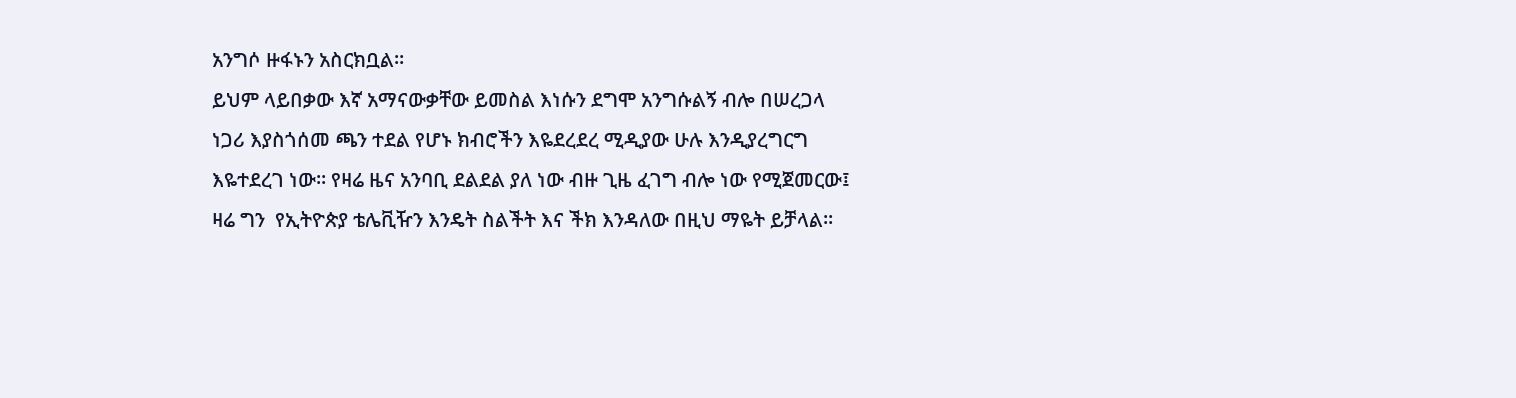አንግሶ ዙፋኑን አስርክቧል።
ይህም ላይበቃው እኛ አማናውቃቸው ይመስል እነሱን ደግሞ አንግሱልኝ ብሎ በሠረጋላ ነጋሪ እያስጎሰመ ጫን ተደል የሆኑ ክብሮችን እዬደረደረ ሚዲያው ሁሉ እንዲያረግርግ እዬተደረገ ነው። የዛሬ ዜና አንባቢ ደልደል ያለ ነው ብዙ ጊዜ ፈገግ ብሎ ነው የሚጀመርው፤ ዛሬ ግን  የኢትዮጵያ ቴሌቪዥን እንዴት ስልችት እና ችክ እንዳለው በዚህ ማዬት ይቻላል።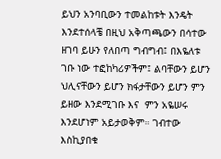ይህን አንባቢውን ተመልከቱት እንዴት እንደተሰላቼ በዚህ አቅጣጫውን በሳተው ዘገባ ይሁን የለበጣ ግብግብ፤ በእዬለቱ ገቡ ነው ተፎከካሪዎችም፤ ልባቸውን ይሆን ህሊናቸውን ይሆን ክፋታቸውን ይሆን ምን ይዘው እንደሚገቡ እና  ምን አዬሠሩ እንደሆነም አይታወቅም። ገብተው እስኪያበቁ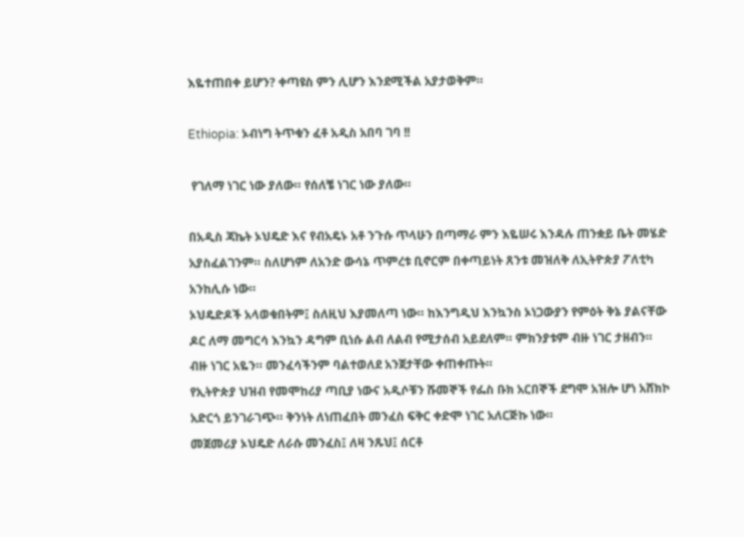እዬተጠበቀ ይሆን? ቀጣዩስ ምን ሊሆን እንደሚችል አያታወቅም።

Ethiopia: ኦብነግ ትጥቁን ፈቶ አዲስ አበባ ገባ !!

 የገለማ ነገር ነው ያለው። የሰለቼ ነገር ነው ያለው።

በአዲስ ጃኬት ኦህዴድ እና የብአዴኑ አቶ ንጉሱ ጥላሁን በጣማራ ምን እዬሠሩ እንዳሉ ጠንቋይ ቤት መሄድ አያስፈልገንም። ስለሆነም ለአንድ ውሳኔ ጥምረቱ ቢኖርም በቀጣይነት ጸንቱ መዝለቅ ለኢትዮጵያ ፖለቲካ አንከሊሱ ነው።
ኦህዴድዶች አላወቁበትም፤ ስለዚህ እያመለጣ ነው። ከእንግዲህ እንኳንስ ኦነጋውያን የምዕት ቅኔ ያልናቸው ዶር ለማ መግርሳ እንኳን ዳግም ቢነሱ ልብ ለልብ የሚታሰብ አይደለም። ምክንያቱም ብዙ ነገር ታዘብን። ብዙ ነገር አዬን። መንፈሳችንም ባልተወለደ አንጀታቸው ቀጠቀጡት።
የኢትዮጵያ ህዝብ የመሞከሪያ ጣቢያ ነውና አዲሶቹን ሹመኞች የፌስ ቡክ አርበኞች ደግሞ አዝሎ ሆነ አሸክኮ አድርጎ ይንገራገጭ። ቅንነት ለነጠፈበት መንፈስ ፍቅር ቀድሞ ነገር አለርጅኩ ነው።
መጀመሪያ ኦህዴድ ለራሱ መንፈስ፤ ለዛ ንጹህ፤ ሰርቶ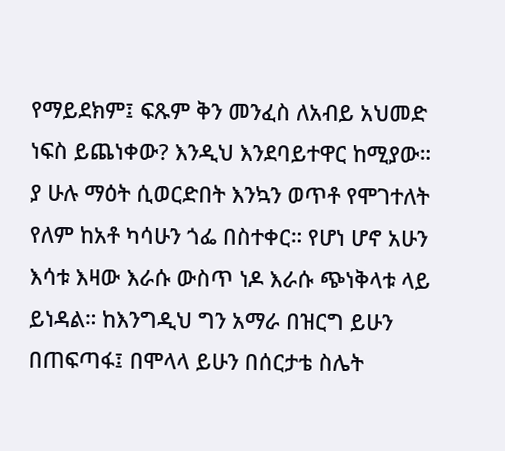የማይደክም፤ ፍጹም ቅን መንፈስ ለአብይ አህመድ ነፍስ ይጨነቀው? እንዲህ እንደባይተዋር ከሚያው።
ያ ሁሉ ማዕት ሲወርድበት እንኳን ወጥቶ የሞገተለት የለም ከአቶ ካሳሁን ጎፌ በስተቀር። የሆነ ሆኖ አሁን እሳቱ እዛው እራሱ ውስጥ ነዶ እራሱ ጭነቅላቱ ላይ ይነዳል። ከእንግዲህ ግን አማራ በዝርግ ይሁን በጠፍጣፋ፤ በሞላላ ይሁን በሰርታቴ ስሌት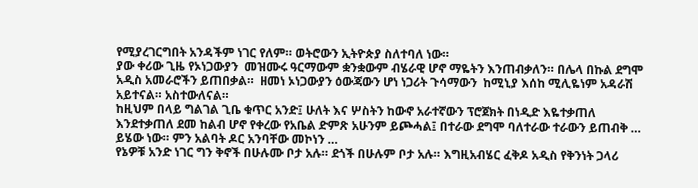የሚያረገርግበት አንዳችም ነገር የለም። ወትሮውን ኢትዮጵያ ስለተባለ ነው።
ያው ቀሪው ጊዜ የኦነጋውያን  መዝሙሩ ዓርማውም ቋንቋውም ብሄራዊ ሆኖ ማዬትን እንጠብቃለን። በሌላ በኩል ደግሞ አዲስ አመራሮችን ይጠበቃል።  ዘመነ ኦነጋውያን ዕውጃውን ሆነ ነጋሪት ጉሳማውን  ከሚኒያ እሰከ ሚሊዬነም አዳራሽ አይተናል። አስተውለናል።
ከዚህም በላይ ግልገል ጊቤ ቁጥር አንድ፤ ሁለት እና ሦስትን ከውኖ አራተኛውን ፕሮጀክት በነዲድ እዬተቃጠለ እንደተቃጠለ ደመ ከልብ ሆኖ የቀረው የአቤል ድምጽ አሁንም ይጮሓል፤ በተራው ደግሞ ባለተራው ተራውን ይጠብቅ … ይሄው ነው። ምን አልባት ዶር አንባቸው መኮነን …
የኔዎቹ አንድ ነገር ግን ቅኖች በሁሉሙ ቦታ አሉ። ደጎች በሁሉም ቦታ አሉ። እግዚአብሄር ፈቅዶ አዲስ የቅንነት ጋላሪ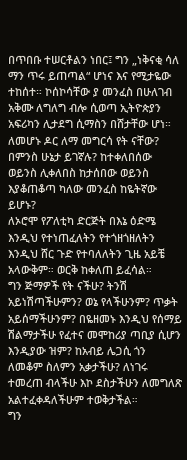በጥበቡ ተሠርቶልን ነበር፤ ግን „ነቅናቂ ሳለ ማን ጥሩ ይጠጣል“ ሆነና እና የሚታዬው ተከሰተ። ኮሰኮሳቸው ያ መንፈስ በሁለገብ አቅሙ ለግለግ ብሎ ሲወጣ ኢትዮጵያን አፍሪካን ሊታደግ ሲማስን በሸታቸው ሆነ።
ለመሆኑ ዶር ለማ መግርሳ የት ናቸው? በምንስ ሁኔታ ይገኛሉ? ከተቀለበሰው ወይንስ ሊቀለበስ ከታሰበው ወይንስ እያቆጠቆጣ ካለው መንፈስ ከዬትኛው ይሆኑ?
ለኦሮሞ የፖለቲካ ድርጅት በእኔ ዕድሜ እንዲህ የተነጠፈለትን የተጎዘጎዘለትን እንዲህ ሸር ጉድ የተባለለትን ጊዜ አይቼ አላውቅም። ወርቅ ከቀለጠ ይፈሳል።
ግን ጅማዎች የት ናችሁ? ትንሽ አይነሽጣችሁምን? ወኔ የላችሁንም? ጥቃት አይሰማችሁንም? በዬዘመኑ እንዲህ የሰማይ ሽልማታችሁ የፈተና መሞከሪያ ጣቢያ ሲሆን እንዲያው ዝም? ከአብይ ሌጋሲ ጎን ለመቆም ስለምን አቃታችሁ? ለነገሩ ተመረጠ ብላችሁ እኮ ደስታችሁን ለመግለጽ አልተፈቀዳለችሁም ተወቅታችል።
ግን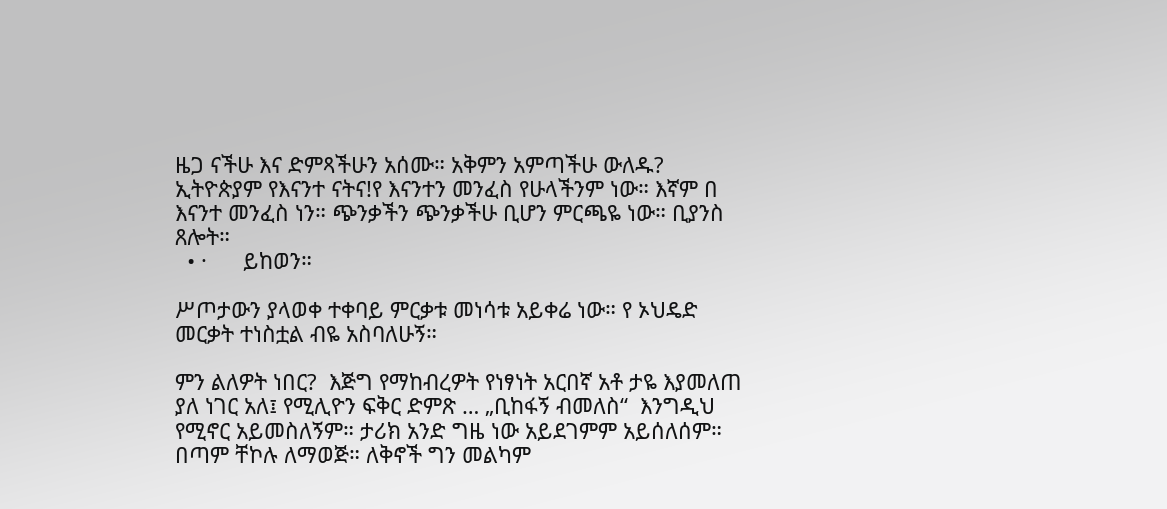ዜጋ ናችሁ እና ድምጻችሁን አሰሙ። አቅምን አምጣችሁ ውለዱ? ኢትዮጵያም የእናንተ ናትና!የ እናንተን መንፈስ የሁላችንም ነው። እኛም በ እናንተ መንፈስ ነን። ጭንቃችን ጭንቃችሁ ቢሆን ምርጫዬ ነው። ቢያንስ ጸሎት።
  • ·      ይከወን።

ሥጦታውን ያላወቀ ተቀባይ ምርቃቱ መነሳቱ አይቀሬ ነው። የ ኦህዴድ መርቃት ተነስቷል ብዬ አስባለሁኝ።

ምን ልለዎት ነበር?  እጅግ የማከብረዎት የነፃነት አርበኛ አቶ ታዬ እያመለጠ ያለ ነገር አለ፤ የሚሊዮን ፍቅር ድምጽ … „ቢከፋኝ ብመለስ“  እንግዲህ የሚኖር አይመስለኝም። ታሪክ አንድ ግዜ ነው አይደገምም አይሰለሰም። በጣም ቸኮሉ ለማወጅ። ለቅኖች ግን መልካም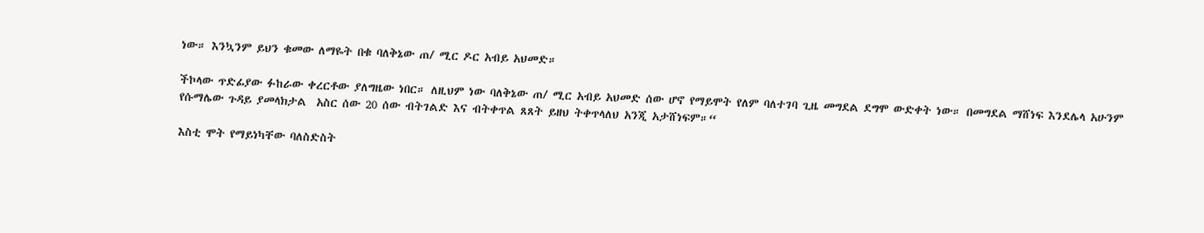ነው። እንኳንም ይህን ቁመው ለማዬት በቁ ባለቅኔው ጠ/ ሚር ዶር አብይ አህመድ።

ችኮላው ጥድፊያው ፉከራው ቀረርቶው ያለግዜው ነበር። ለዚህም ነው ባለቅኔው ጠ/ ሚር አብይ አህመድ ሰው ሆኖ የማይሞት የለም ባለተገባ ጊዜ መግደል ደግሞ ውድቀት ነው። በመግደል ማሸነፍ እንደሌላ አሁንም የሱማሌው ጉዳይ ያመላክታል  አስር ሰው 20 ሰው ብትገልድ እና ብትቀጥል ጸጸት ይዘህ ትቀጥላለህ አንጂ አታሸነፍም።“

እስቲ ሞት የማይነካቸው ባለስድስት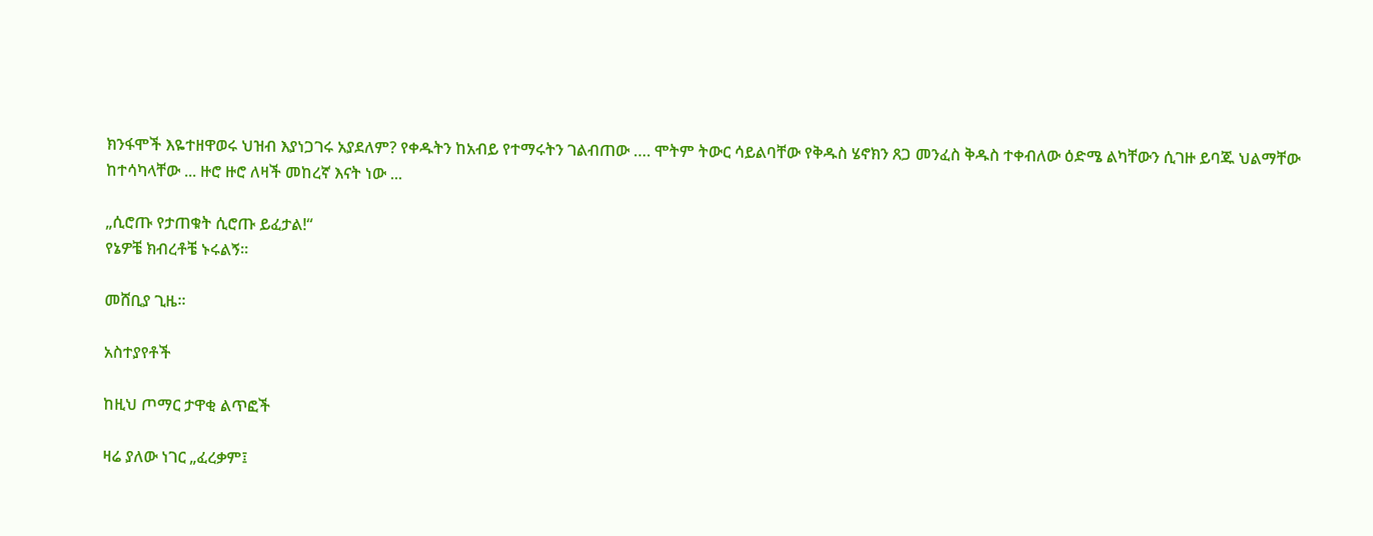ክንፋሞች እዬተዘዋወሩ ህዝብ እያነጋገሩ አያደለም? የቀዱትን ከአብይ የተማሩትን ገልብጠው …. ሞትም ትውር ሳይልባቸው የቅዱስ ሄኖክን ጸጋ መንፈስ ቅዱስ ተቀብለው ዕድሜ ልካቸውን ሲገዙ ይባጁ ህልማቸው ከተሳካላቸው ... ዙሮ ዙሮ ለዛች መከረኛ እናት ነው ...

„ሲሮጡ የታጠቁት ሲሮጡ ይፈታል!“
የኔዎቼ ክብረቶቼ ኑሩልኝ።

መሸቢያ ጊዜ።

አስተያየቶች

ከዚህ ጦማር ታዋቂ ልጥፎች

ዛሬ ያለው ነገር „ፈረቃም፤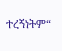ተረኝነትም“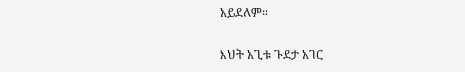አይደለም።

እህት አጊቱ ጉደታ አገር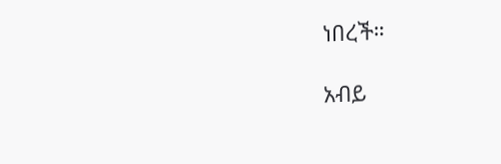ነበረች።

አብይ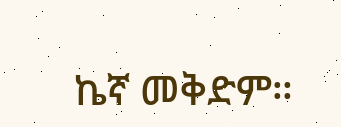ኬኛ መቅድም።